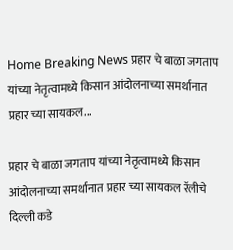Home Breaking News प्रहार चे बाळा जगताप यांच्या नेतृत्वामध्ये किसान आंदोलनाच्या समर्थानात प्रहार च्या सायकल...

प्रहार चे बाळा जगताप यांच्या नेतृत्वामध्ये किसान आंदोलनाच्या समर्थानात प्रहार च्या सायकल रॅलीचे दिल्ली कडे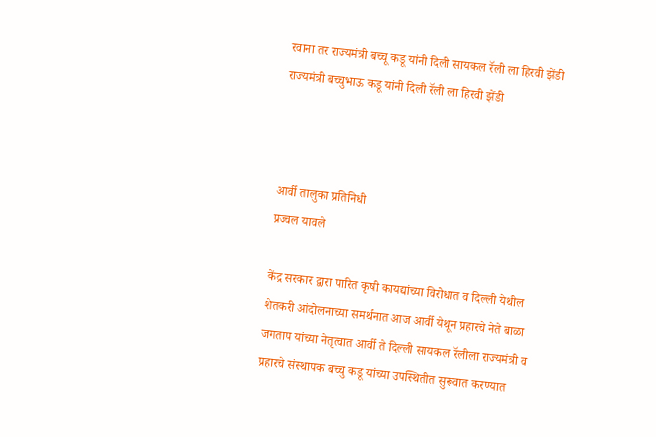रवाना तर राज्यमंत्री बच्चू कडू यांनी दिली सायकल रॅली ला हिरवी झेंडी राज्यमंत्री बच्चुभाऊ कडू यांनी दिली रॅली ला हिरवी झेंडी



आर्वी तालुका प्रतिनिधी
प्रज्वल यावले

केंद्र सरकार द्वारा पारित कृषी कायद्यांच्या विरोधात व दिल्ली येथील शेतकरी आंदोलनाच्या समर्थनात आज आर्वी येथून प्रहारचे नेते बाळा जगताप यांच्या नेतृत्वात आर्वी ते दिल्ली सायकल रॅलीला राज्यमंत्री व प्रहारचे संस्थापक बच्चु कडू यांच्या उपस्थितीत सुरूवात करण्यात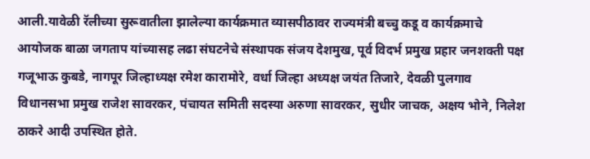आली.यावेळी रॅलीच्या सुरूवातीला झालेल्या कार्यक्रमात व्यासपीठावर राज्यमंत्री बच्चु कडू व कार्यक्रमाचे आयोजक बाळा जगताप यांच्यासह लढा संघटनेचे संस्थापक संजय देशमुख, पूर्व विदर्भ प्रमुख प्रहार जनशक्ती पक्ष गजूभाऊ कुबडे, नागपूर जिल्हाध्यक्ष रमेश कारामोरे, वर्धा जिल्हा अध्यक्ष जयंत तिजारे, देवळी पुलगाव विधानसभा प्रमुख राजेश सावरकर, पंचायत समिती सदस्या अरुणा सावरकर, सुधीर जाचक, अक्षय भोने, निलेश ठाकरे आदी उपस्थित होते.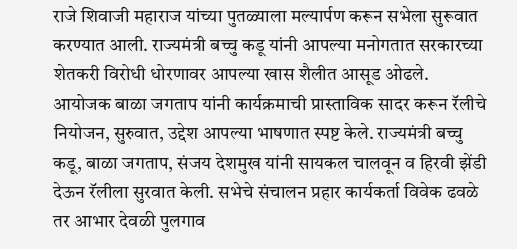राजे शिवाजी महाराज यांच्या पुतळ्याला मल्यार्पण करून सभेला सुरूवात करण्यात आली. राज्यमंत्री बच्चु कडू यांनी आपल्या मनोगतात सरकारच्या शेतकरी विरोधी धोरणावर आपल्या खास शैलीत आसूड ओढले.
आयोजक बाळा जगताप यांनी कार्यक्रमाची प्रास्ताविक सादर करून रॅलीचे नियोजन, सुरुवात, उद्देश आपल्या भाषणात स्पष्ट केले. राज्यमंत्री बच्चु कडू, बाळा जगताप, संजय देशमुख यांनी सायकल चालवून व हिरवी झेंडी देऊन रॅलीला सुरवात केली. सभेचे संचालन प्रहार कार्यकर्ता विवेक ढवळे तर आभार देवळी पुलगाव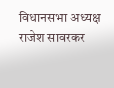विधानसभा अध्यक्ष राजेश सावरकर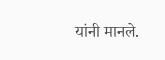यांनी मानले.